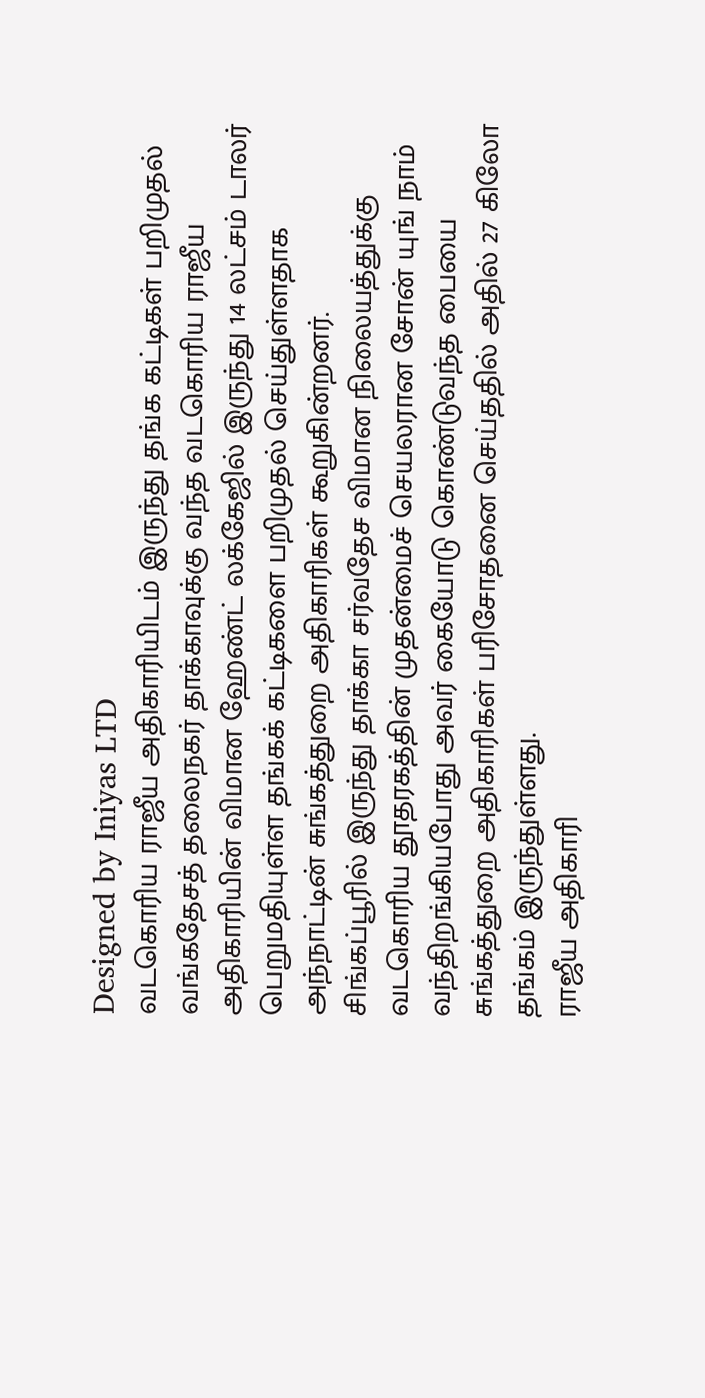Designed by Iniyas LTD
வடகொரிய ராஜீய அதிகாரியிடம் இருந்து தங்க கட்டிகள் பறிமுதல்
வங்கதேசத் தலைநகர் தாக்காவுக்கு வந்த வடகொரிய ராஜீய அதிகாரியின் விமான ஹேண்ட் லக்கேஜில் இருந்து 14 லட்சம் டாலர் பெறுமதியுள்ள தங்கக் கட்டிகளை பறிமுதல் செய்துள்ளதாக அந்நாட்டின் சுங்கத்துறை அதிகாரிகள் கூறுகின்றனர்.
சிங்கப்பூரில் இருந்து தாக்கா சர்வதேச விமான நிலையத்துக்கு வடகொரிய தூதரகத்தின் முதன்மைச் செயலரான சோன் யுங் நாம் வந்திறங்கியபோது அவர் கையோடு கொண்டுவந்த பையை சுங்கத்துறை அதிகாரிகள் பரிசோதனை செய்ததில் அதில் 27 கிலோ தங்கம் இருந்துள்ளது.
ராஜீய அதிகாரி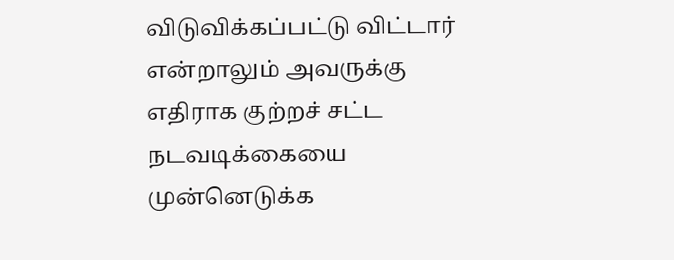விடுவிக்கப்பட்டு விட்டார் என்றாலும் அவருக்கு எதிராக குற்றச் சட்ட நடவடிக்கையை முன்னெடுக்க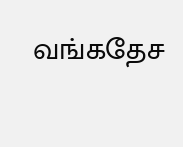வங்கதேச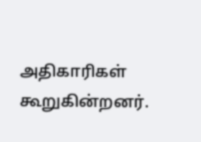அதிகாரிகள் கூறுகின்றனர்.